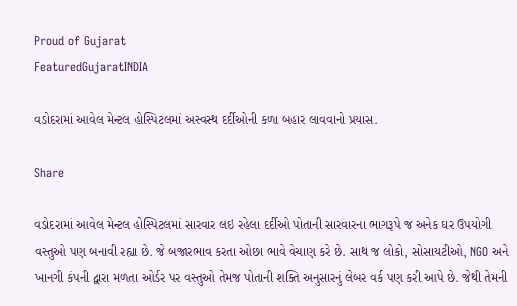Proud of Gujarat
FeaturedGujaratINDIA

વડોદરામાં આવેલ મેન્ટલ હોસ્પિટલમાં અસ્વસ્થ દર્દીઓની કળા બહાર લાવવાનો પ્રયાસ.

Share

વડોદરામાં આવેલ મેન્ટલ હોસ્પિટલમાં સારવાર લઇ રહેલા દર્દીઓ પોતાની સારવારના ભાગરૂપે જ અનેક ઘર ઉપયોગી વસ્તુઓ પણ બનાવી રહ્યા છે. જે બજારભાવ કરતા ઓછા ભાવે વેચાણ કરે છે. સાથ જ લોકો, સોસાયટીઓ, NGO અને ખાનગી કંપની દ્વારા મળતા ઓર્ડર પર વસ્તુઓ તેમજ પોતાની શક્તિ અનુસારનું લેબર વર્ક પણ કરી આપે છે. જેથી તેમની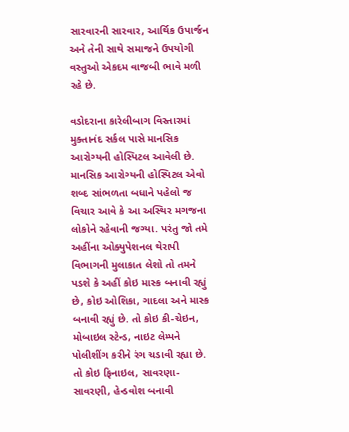સારવારની સારવાર, આર્થિક ઉપાર્જન અને તેની સાથે સમાજને ઉપયોગી વસ્તુઓ એકદમ વાજબી ભાવે મળી રહે છે.

વડોદરાના કારેલીબાગ વિસ્તારમાં મુક્તાનંદ સર્કલ પાસે માનસિક આરોગ્યની હોસ્પિટલ આવેલી છે. માનસિક આરોગ્યની હોસ્પિટલ એવો શબ્દ સાંભળતા બધાને પહેલો જ વિચાર આવે કે આ અસ્થિર મગજના લોકોને રહેવાની જગ્યા. પરંતુ જો તમે અહીંના ઓક્યુપેશનલ થેરાપી વિભાગની મુલાકાત લેશો તો તમને પડશે કે અહીં કોઇ માસ્ક બનાવી રહ્યું છે, કોઇ ઓશિકા, ગાદલા અને માસ્ક બનાવી રહ્યું છે. તો કોઇ કી-ચેઇન, મોબાઇલ સ્ટેન્ડ, નાઇટ લેમ્પને પોલીશીંગ કરીને રંગ ચડાવી રહ્યા છે. તો કોઇ ફિનાઇલ, સાવરણા-સાવરણી, હેન્ડવોશ બનાવી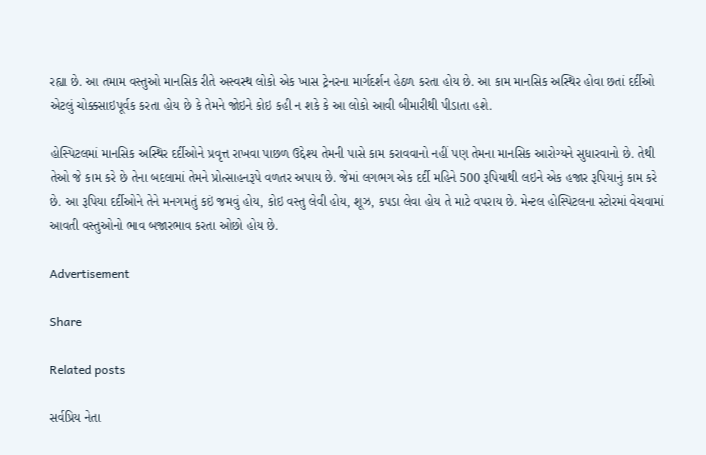રહ્યા છે. આ તમામ વસ્તુઓ માનસિક રીતે અસ્વસ્થ લોકો એક ખાસ ટ્રેનરના માર્ગદર્શન હેઠળ કરતા હોય છે. આ કામ માનસિક અસ્થિર હોવા છતાં દર્દીઓ એટલું ચોક્કસાઇપૂર્વક કરતા હોય છે કે તેમને જોઇને કોઇ કહી ન શકે કે આ લોકો આવી બીમારીથી પીડાતા હશે.

હોસ્પિટલમાં માનસિક અસ્થિર દર્દીઓને પ્રવૃત્ત રાખવા પાછળ ઉદ્દેશ્ય તેમની પાસે કામ કરાવવાનો નહીં પણ તેમના માનસિક આરોગ્યને સુધારવાનો છે. તેથી તેઓ જે કામ કરે છે તેના બદલામાં તેમને પ્રોત્સાહનરૂપે વળતર અપાય છે. જેમાં લગભગ એક દર્દી મહિને 500 રૂપિયાથી લઇને એક હજાર રૂપિયાનું કામ કરે છે. આ રૂપિયા દર્દીઓને તેને મનગમતું કઇં જમવું હોય, કોઇ વસ્તુ લેવી હોય, શૂઝ, કપડા લેવા હોય તે માટે વપરાય છે. મેન્ટલ હોસ્પિટલના સ્ટોરમાં વેચવામાં આવતી વસ્તુઓનો ભાવ બજારભાવ કરતા ઓછો હોય છે.

Advertisement

Share

Related posts

સર્વપ્રિય નેતા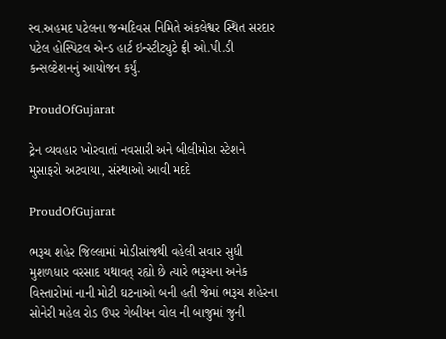સ્વ.અહમદ પટેલના જન્મદિવસ નિમિતે અંકલેશ્વર સ્થિત સરદાર પટેલ હોસ્પિટલ એન્ડ હાર્ટ ઇન્સ્ટીટ્યુટે ફ્રી ઓ.પી.ડી કન્સલ્ટેશનનું આયોજન કર્યું.

ProudOfGujarat

ટ્રેન વ્યવહાર ખોરવાતાં નવસારી અને બીલીમોરા સ્ટેશને મુસાફરો અટવાયા, સંસ્થાઓ આવી મદદે

ProudOfGujarat

ભરૂચ શહેર જિલ્લામાં મોડીસાંજથી વહેલી સવાર સુધી મુશળધાર વરસાદ યથાવત્ રહ્યો છે ત્યારે ભરૂચના અનેક વિસ્તારોમાં નાની મોટી ઘટનાઓ બની હતી જેમાં ભરૂચ શહેરના સોનેરી મહેલ રોડ ઉપર ગેબીયન વોલ ની બાજુમાં જુની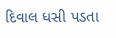દિવાલ ધસી પડતા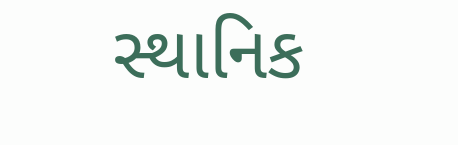સ્થાનિક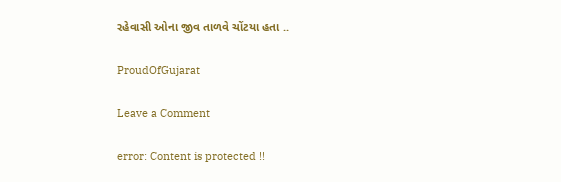રહેવાસી ઓના જીવ તાળવે ચોંટયા હતા ..

ProudOfGujarat

Leave a Comment

error: Content is protected !!